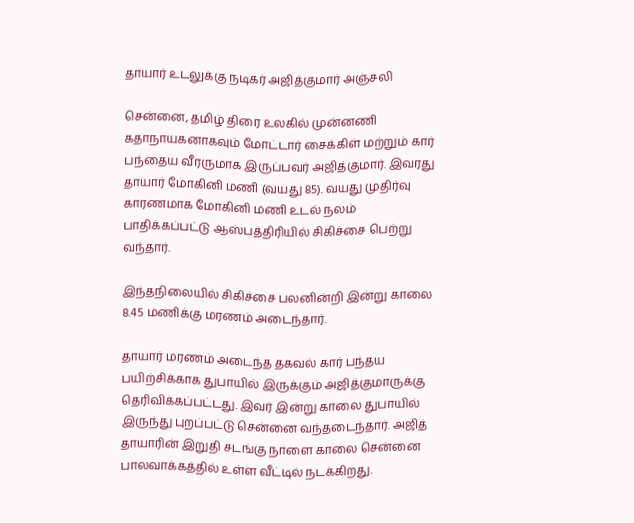தாயார் உடலுக்கு நடிகர் அஜித்குமார் அஞ்சலி

சென்னை, தமிழ் திரை உலகில் முன்னணி கதாநாயகனாகவும் மோட்டார் சைக்கிள் மற்றும் கார் பந்தைய வீரருமாக இருப்பவர் அஜித்குமார். இவரது தாயார் மோகினி மணி (வயது 85). வயது முதிர்வு காரணமாக மோகினி மணி உடல் நலம் பாதிக்கப்பட்டு ஆஸ்பத்திரியில் சிகிச்சை பெற்று வந்தார்.

இந்தநிலையில் சிகிச்சை பலனின்றி இன்று காலை 8.45 மணிக்கு மரணம் அடைந்தார்.

தாயார் மரணம் அடைந்த தகவல் கார் பந்தய பயிற்சிக்காக துபாயில் இருக்கும் அஜித்குமாருக்கு தெரிவிக்கப்பட்டது. இவர் இன்று காலை துபாயில் இருந்து புறப்பட்டு சென்னை வந்தடைந்தார். அஜித் தாயாரின் இறுதி சடங்கு நாளை காலை சென்னை பாலவாக்கத்தில் உள்ள வீட்டில் நடக்கிறது.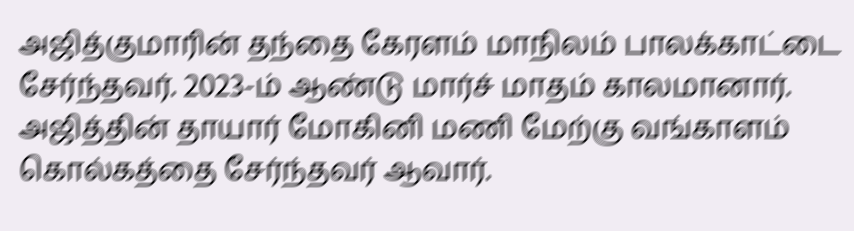அஜித்குமாரின் தந்தை கேரளம் மாநிலம் பாலக்காட்டை சேர்ந்தவர். 2023-ம் ஆண்டு மார்ச் மாதம் காலமானார். அஜித்தின் தாயார் மோகினி மணி மேற்கு வங்காளம் கொல்கத்தை சேர்ந்தவர் ஆவார்.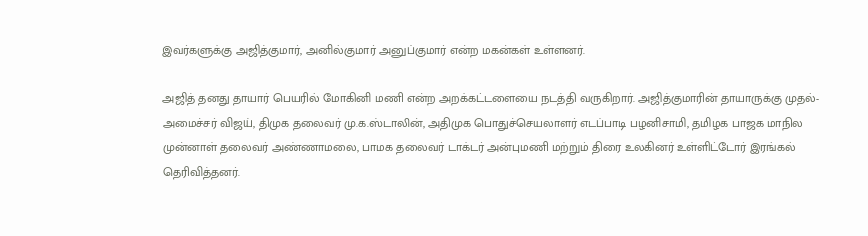இவர்களுக்கு அஜித்குமார், அனில்குமார் அனுப்குமார் என்ற மகன்கள் உள்ளனர்.

அஜித் தனது தாயார் பெயரில் மோகினி மணி என்ற அறக்கட்டளையை நடத்தி வருகிறார். அஜித்குமாரின் தாயாருக்கு முதல்-அமைச்சர் விஜய், திமுக தலைவர் மு.க.ஸ்டாலின், அதிமுக பொதுச்செயலாளர் எடப்பாடி பழனிசாமி, தமிழக பாஜக மாநில முன்னாள் தலைவர் அண்ணாமலை, பாமக தலைவர் டாக்டர் அன்புமணி மற்றும் திரை உலகினர் உள்ளிட்டோர் இரங்கல் தெரிவித்தனர்.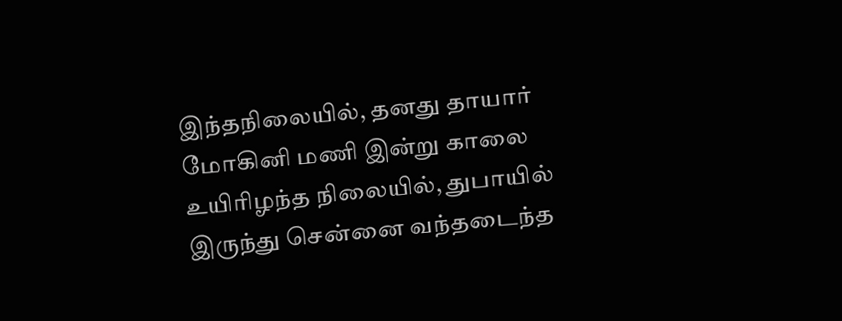இந்தநிலையில், தனது தாயார் மோகினி மணி இன்று காலை உயிரிழந்த நிலையில், துபாயில் இருந்து சென்னை வந்தடைந்த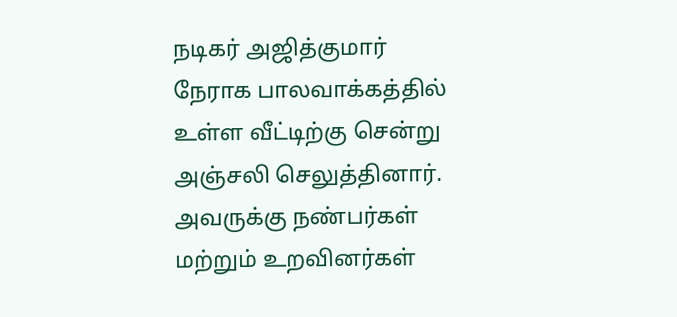நடிகர் அஜித்குமார் நேராக பாலவாக்கத்தில் உள்ள வீட்டிற்கு சென்று அஞ்சலி செலுத்தினார். அவருக்கு நண்பர்கள் மற்றும் உறவினர்கள்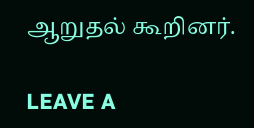ஆறுதல் கூறினர்.

LEAVE A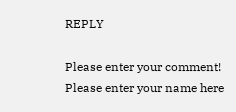REPLY

Please enter your comment!
Please enter your name here